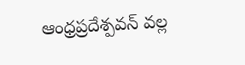ఆంధ్రప్రదేశ్పవన్ వల్ల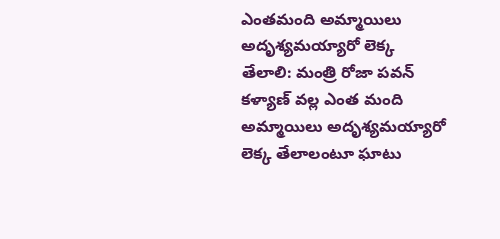ఎంతమంది అమ్మాయిలు అదృశ్యమయ్యారో లెక్క తేలాలి: మంత్రి రోజా పవన్ కళ్యాణ్ వల్ల ఎంత మంది అమ్మాయిలు అదృశ్యమయ్యారో లెక్క తేలాలంటూ ఘాటు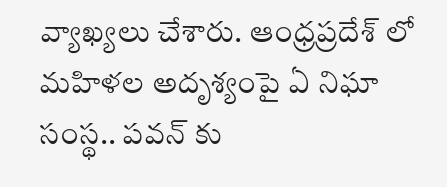వ్యాఖ్యలు చేశారు. ఆంధ్రప్రదేశ్ లో మహిళల అదృశ్యంపై ఏ నిఘా సంస్థ.. పవన్ కు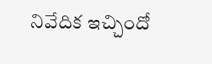నివేదిక ఇచ్చిందో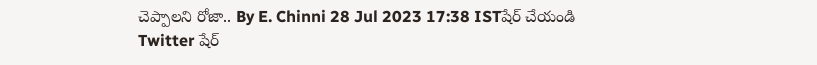చెప్పాలని రోజా.. By E. Chinni 28 Jul 2023 17:38 ISTషేర్ చేయండి Twitter షేర్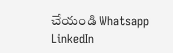చేయండి Whatsapp LinkedIn